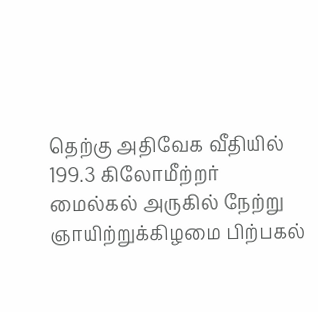தெற்கு அதிவேக வீதியில் 199.3 கிலோமீற்றர் மைல்கல் அருகில் நேற்று ஞாயிற்றுக்கிழமை பிற்பகல்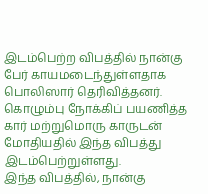இடம்பெற்ற விபத்தில் நான்கு பேர் காயமடைந்துள்ளதாக பொலிஸார் தெரிவித்தனர்.
கொழும்பு நோக்கிப் பயணித்த கார் மற்றுமொரு காருடன் மோதியதில் இந்த விபத்து இடம்பெற்றுள்ளது.
இந்த விபத்தில், நான்கு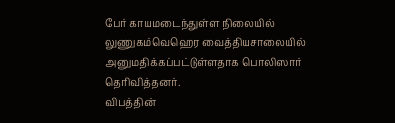பேர் காயமடைந்துள்ள நிலையில் லுணுகம்வெஹெர வைத்தியசாலையில் அனுமதிக்கப்பட்டுள்ளதாக பொலிஸார் தெரிவித்தனர்.
விபத்தின்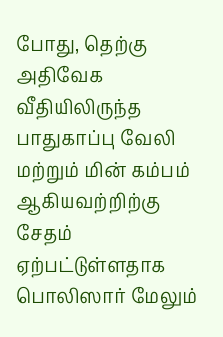போது, தெற்கு அதிவேக வீதியிலிருந்த பாதுகாப்பு வேலி மற்றும் மின் கம்பம் ஆகியவற்றிற்கு சேதம் ஏற்பட்டுள்ளதாக பொலிஸார் மேலும்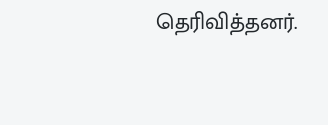தெரிவித்தனர்.